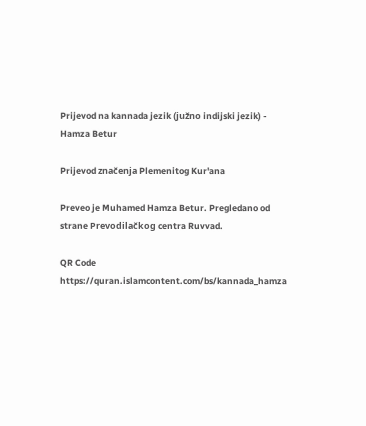Prijevod na kannada jezik (južno indijski jezik) - Hamza Betur

Prijevod značenja Plemenitog Kur'ana

Preveo je Muhamed Hamza Betur. Pregledano od strane Prevodilačkog centra Ruvvad.

QR Code https://quran.islamcontent.com/bs/kannada_hamza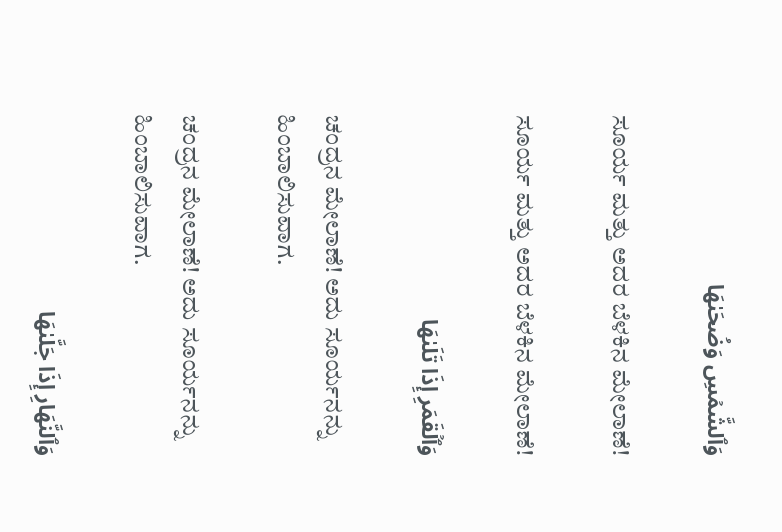وَٱلشَّمۡسِ وَضُحَىٰهَا

ಸೂರ್ಯ ಮತ್ತು ಅದರ ಬೆಳಕಿನ ಮೇಲಾಣೆ!

ಸೂರ್ಯ ಮತ್ತು ಅದರ ಬೆಳಕಿನ ಮೇಲಾಣೆ!

وَٱلۡقَمَرِ إِذَا تَلَىٰهَا

ಚಂದ್ರನ ಮೇಲಾಣೆ! ಅದು ಸೂರ್ಯನನ್ನು ಹಿಂಬಾಲಿಸುವಾಗ.

ಚಂದ್ರನ ಮೇಲಾಣೆ! ಅದು ಸೂರ್ಯನನ್ನು ಹಿಂಬಾಲಿಸುವಾಗ.

وَٱلنَّهَارِ إِذَا جَلَّىٰهَا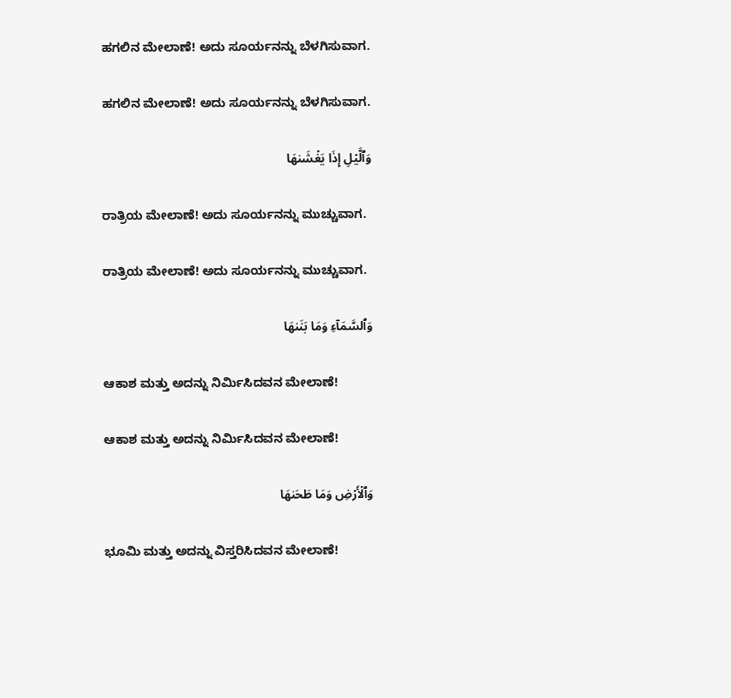ಹಗಲಿನ ಮೇಲಾಣೆ! ಅದು ಸೂರ್ಯನನ್ನು ಬೆಳಗಿಸುವಾಗ.

ಹಗಲಿನ ಮೇಲಾಣೆ! ಅದು ಸೂರ್ಯನನ್ನು ಬೆಳಗಿಸುವಾಗ.

وَٱلَّيۡلِ إِذَا يَغۡشَىٰهَا

ರಾತ್ರಿಯ ಮೇಲಾಣೆ! ಅದು ಸೂರ್ಯನನ್ನು ಮುಚ್ಚುವಾಗ.

ರಾತ್ರಿಯ ಮೇಲಾಣೆ! ಅದು ಸೂರ್ಯನನ್ನು ಮುಚ್ಚುವಾಗ.

وَٱلسَّمَآءِ وَمَا بَنَىٰهَا

ಆಕಾಶ ಮತ್ತು ಅದನ್ನು ನಿರ್ಮಿಸಿದವನ ಮೇಲಾಣೆ!

ಆಕಾಶ ಮತ್ತು ಅದನ್ನು ನಿರ್ಮಿಸಿದವನ ಮೇಲಾಣೆ!

وَٱلۡأَرۡضِ وَمَا طَحَىٰهَا

ಭೂಮಿ ಮತ್ತು ಅದನ್ನು ವಿಸ್ತರಿಸಿದವನ ಮೇಲಾಣೆ!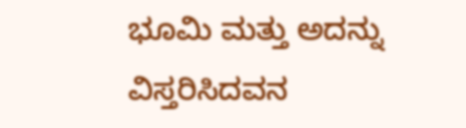ಭೂಮಿ ಮತ್ತು ಅದನ್ನು ವಿಸ್ತರಿಸಿದವನ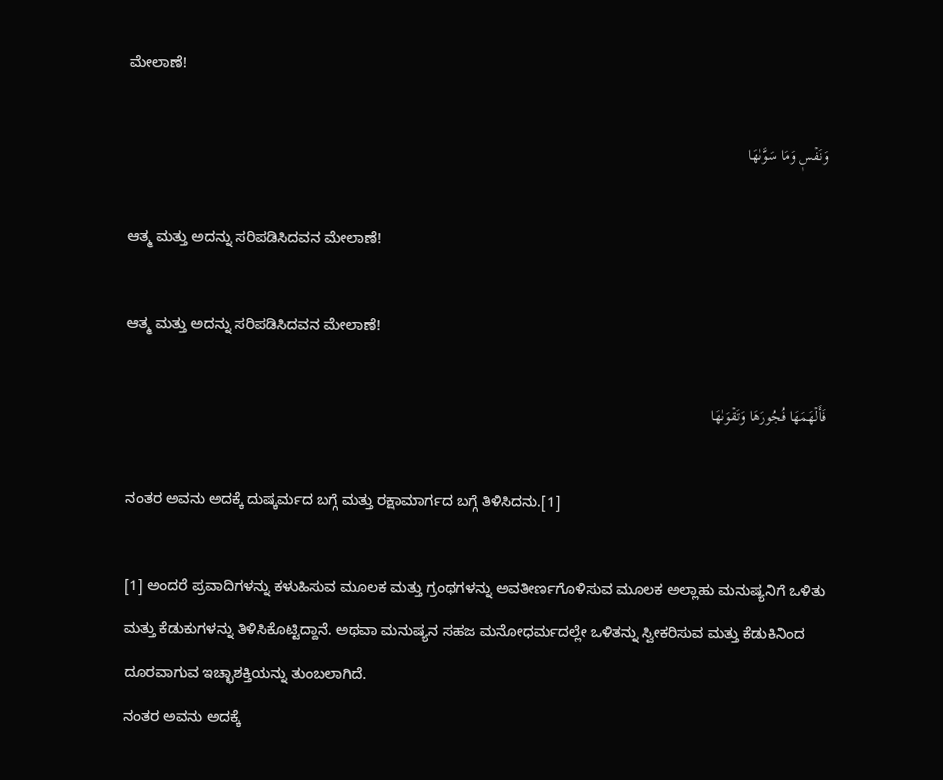ಮೇಲಾಣೆ!

وَنَفۡسٖ وَمَا سَوَّىٰهَا

ಆತ್ಮ ಮತ್ತು ಅದನ್ನು ಸರಿಪಡಿಸಿದವನ ಮೇಲಾಣೆ!

ಆತ್ಮ ಮತ್ತು ಅದನ್ನು ಸರಿಪಡಿಸಿದವನ ಮೇಲಾಣೆ!

فَأَلۡهَمَهَا فُجُورَهَا وَتَقۡوَىٰهَا

ನಂತರ ಅವನು ಅದಕ್ಕೆ ದುಷ್ಕರ್ಮದ ಬಗ್ಗೆ ಮತ್ತು ರಕ್ಷಾಮಾರ್ಗದ ಬಗ್ಗೆ ತಿಳಿಸಿದನು.[1]

[1] ಅಂದರೆ ಪ್ರವಾದಿಗಳನ್ನು ಕಳುಹಿಸುವ ಮೂಲಕ ಮತ್ತು ಗ್ರಂಥಗಳನ್ನು ಅವತೀರ್ಣಗೊಳಿಸುವ ಮೂಲಕ ಅಲ್ಲಾಹು ಮನುಷ್ಯನಿಗೆ ಒಳಿತು ಮತ್ತು ಕೆಡುಕುಗಳನ್ನು ತಿಳಿಸಿಕೊಟ್ಟಿದ್ದಾನೆ. ಅಥವಾ ಮನುಷ್ಯನ ಸಹಜ ಮನೋಧರ್ಮದಲ್ಲೇ ಒಳಿತನ್ನು ಸ್ವೀಕರಿಸುವ ಮತ್ತು ಕೆಡುಕಿನಿಂದ ದೂರವಾಗುವ ಇಚ್ಛಾಶಕ್ತಿಯನ್ನು ತುಂಬಲಾಗಿದೆ.
ನಂತರ ಅವನು ಅದಕ್ಕೆ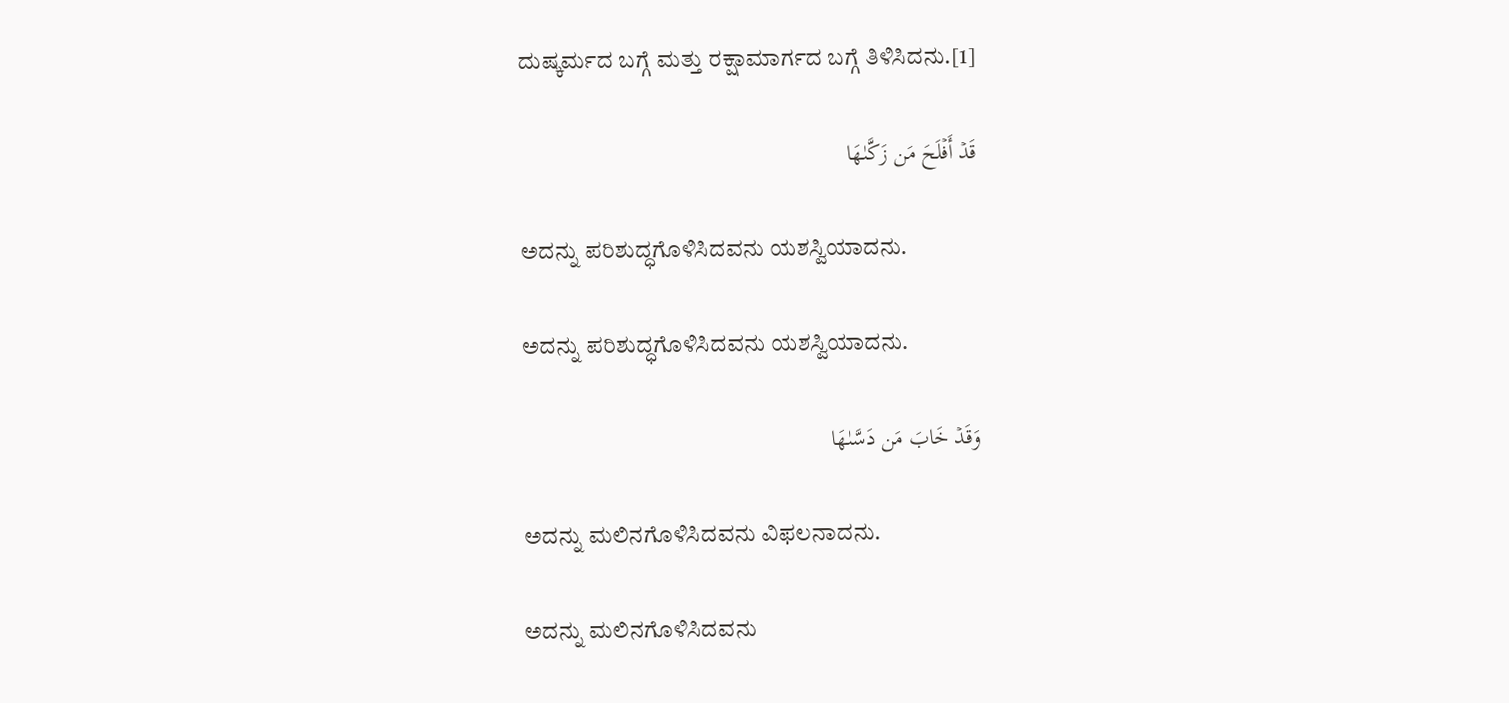ದುಷ್ಕರ್ಮದ ಬಗ್ಗೆ ಮತ್ತು ರಕ್ಷಾಮಾರ್ಗದ ಬಗ್ಗೆ ತಿಳಿಸಿದನು.[1]

قَدۡ أَفۡلَحَ مَن زَكَّىٰهَا

ಅದನ್ನು ಪರಿಶುದ್ಧಗೊಳಿಸಿದವನು ಯಶಸ್ವಿಯಾದನು.

ಅದನ್ನು ಪರಿಶುದ್ಧಗೊಳಿಸಿದವನು ಯಶಸ್ವಿಯಾದನು.

وَقَدۡ خَابَ مَن دَسَّىٰهَا

ಅದನ್ನು ಮಲಿನಗೊಳಿಸಿದವನು ವಿಫಲನಾದನು.

ಅದನ್ನು ಮಲಿನಗೊಳಿಸಿದವನು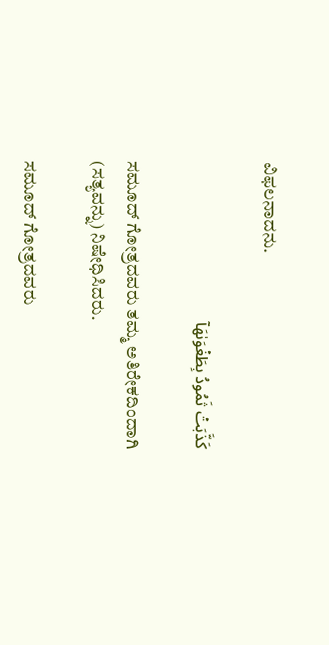ವಿಫಲನಾದನು.

كَذَّبَتۡ ثَمُودُ بِطَغۡوَىٰهَآ

ಸಮೂದ್ ಗೋತ್ರದವರು ತಮ್ಮ ಅತಿರೇಕದಿಂದಾಗಿ (ಸತ್ಯವನ್ನು) ನಿಷೇಧಿಸಿದರು.

ಸಮೂದ್ ಗೋತ್ರದವರು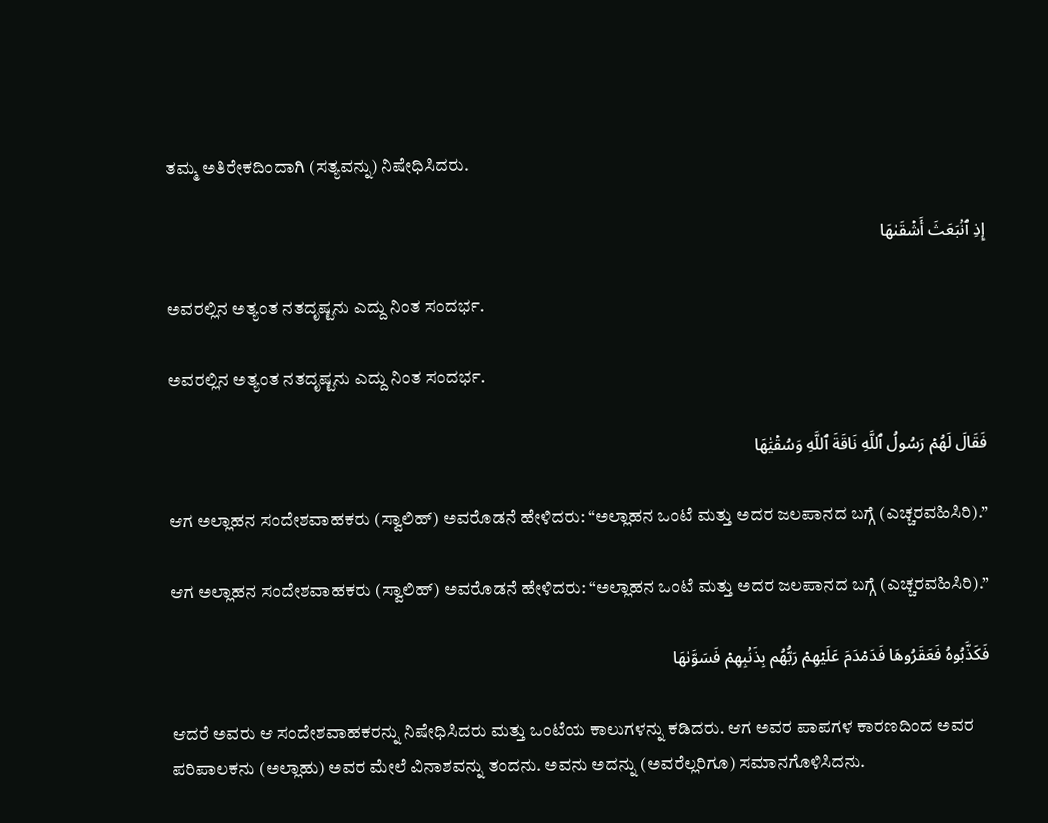ತಮ್ಮ ಅತಿರೇಕದಿಂದಾಗಿ (ಸತ್ಯವನ್ನು) ನಿಷೇಧಿಸಿದರು.

إِذِ ٱنۢبَعَثَ أَشۡقَىٰهَا

ಅವರಲ್ಲಿನ ಅತ್ಯಂತ ನತದೃಷ್ಟನು ಎದ್ದು ನಿಂತ ಸಂದರ್ಭ.

ಅವರಲ್ಲಿನ ಅತ್ಯಂತ ನತದೃಷ್ಟನು ಎದ್ದು ನಿಂತ ಸಂದರ್ಭ.

فَقَالَ لَهُمۡ رَسُولُ ٱللَّهِ نَاقَةَ ٱللَّهِ وَسُقۡيَٰهَا

ಆಗ ಅಲ್ಲಾಹನ ಸಂದೇಶವಾಹಕರು (ಸ್ವಾಲಿಹ್) ಅವರೊಡನೆ ಹೇಳಿದರು: “ಅಲ್ಲಾಹನ ಒಂಟೆ ಮತ್ತು ಅದರ ಜಲಪಾನದ ಬಗ್ಗೆ (ಎಚ್ಚರವಹಿಸಿರಿ).”

ಆಗ ಅಲ್ಲಾಹನ ಸಂದೇಶವಾಹಕರು (ಸ್ವಾಲಿಹ್) ಅವರೊಡನೆ ಹೇಳಿದರು: “ಅಲ್ಲಾಹನ ಒಂಟೆ ಮತ್ತು ಅದರ ಜಲಪಾನದ ಬಗ್ಗೆ (ಎಚ್ಚರವಹಿಸಿರಿ).”

فَكَذَّبُوهُ فَعَقَرُوهَا فَدَمۡدَمَ عَلَيۡهِمۡ رَبُّهُم بِذَنۢبِهِمۡ فَسَوَّىٰهَا

ಆದರೆ ಅವರು ಆ ಸಂದೇಶವಾಹಕರನ್ನು ನಿಷೇಧಿಸಿದರು ಮತ್ತು ಒಂಟೆಯ ಕಾಲುಗಳನ್ನು ಕಡಿದರು. ಆಗ ಅವರ ಪಾಪಗಳ ಕಾರಣದಿಂದ ಅವರ ಪರಿಪಾಲಕನು (ಅಲ್ಲಾಹು) ಅವರ ಮೇಲೆ ವಿನಾಶವನ್ನು ತಂದನು. ಅವನು ಅದನ್ನು (ಅವರೆಲ್ಲರಿಗೂ) ಸಮಾನಗೊಳಿಸಿದನು.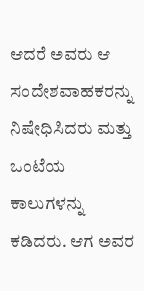ಆದರೆ ಅವರು ಆ ಸಂದೇಶವಾಹಕರನ್ನು ನಿಷೇಧಿಸಿದರು ಮತ್ತು ಒಂಟೆಯ ಕಾಲುಗಳನ್ನು ಕಡಿದರು. ಆಗ ಅವರ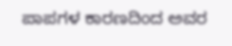ಪಾಪಗಳ ಕಾರಣದಿಂದ ಅವರ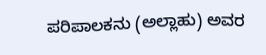ಪರಿಪಾಲಕನು (ಅಲ್ಲಾಹು) ಅವರ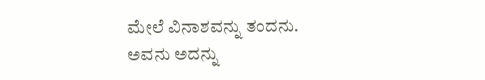ಮೇಲೆ ವಿನಾಶವನ್ನು ತಂದನು. ಅವನು ಅದನ್ನು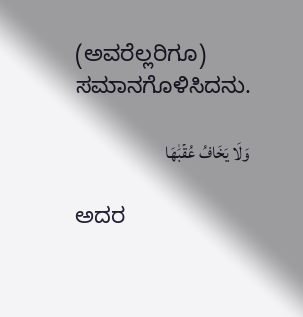(ಅವರೆಲ್ಲರಿಗೂ) ಸಮಾನಗೊಳಿಸಿದನು.

وَلَا يَخَافُ عُقۡبَٰهَا

ಅದರ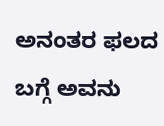ಅನಂತರ ಫಲದ ಬಗ್ಗೆ ಅವನು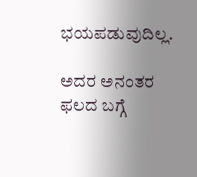ಭಯಪಡುವುದಿಲ್ಲ.

ಅದರ ಅನಂತರ ಫಲದ ಬಗ್ಗೆ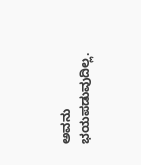ಅವನು ಭಯಪಡುವುದಿಲ್ಲ.